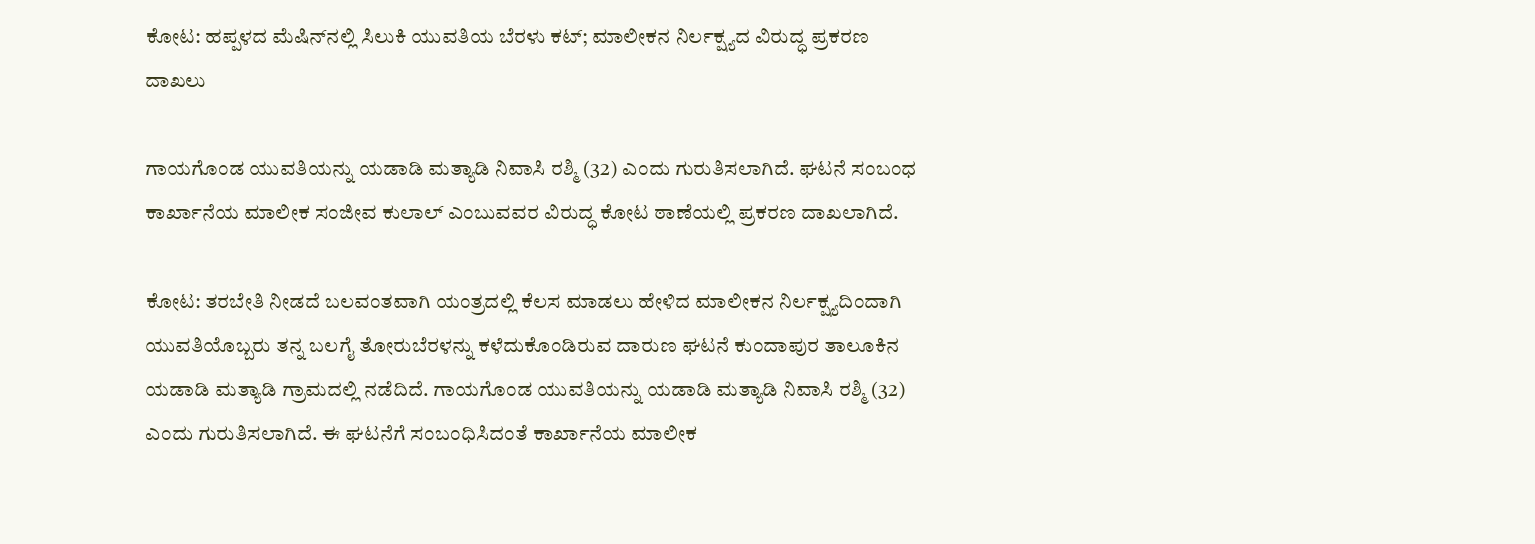ಕೋಟ: ಹಪ್ಪಳದ ಮೆಷಿನ್‌ನಲ್ಲಿ ಸಿಲುಕಿ ಯುವತಿಯ ಬೆರಳು ಕಟ್‌; ಮಾಲೀಕನ ನಿರ್ಲಕ್ಷ್ಯದ ವಿರುದ್ಧ ಪ್ರಕರಣ ದಾಖಲು

ಗಾಯಗೊಂಡ ಯುವತಿಯನ್ನು ಯಡಾಡಿ ಮತ್ಯಾಡಿ ನಿವಾಸಿ ರಶ್ಮಿ (32) ಎಂದು ಗುರುತಿಸಲಾಗಿದೆ. ಘಟನೆ ಸಂಬಂಧ ಕಾರ್ಖಾನೆಯ ಮಾಲೀಕ ಸಂಜೀವ ಕುಲಾಲ್ ಎಂಬುವವರ ವಿರುದ್ಧ ಕೋಟ ಠಾಣೆಯಲ್ಲಿ ಪ್ರಕರಣ ದಾಖಲಾಗಿದೆ.

ಕೋಟ: ತರಬೇತಿ ನೀಡದೆ ಬಲವಂತವಾಗಿ ಯಂತ್ರದಲ್ಲಿ ಕೆಲಸ ಮಾಡಲು ಹೇಳಿದ ಮಾಲೀಕನ ನಿರ್ಲಕ್ಷ್ಯದಿಂದಾಗಿ ಯುವತಿಯೊಬ್ಬರು ತನ್ನ ಬಲಗೈ ತೋರುಬೆರಳನ್ನು ಕಳೆದುಕೊಂಡಿರುವ ದಾರುಣ ಘಟನೆ ಕುಂದಾಪುರ ತಾಲೂಕಿನ ಯಡಾಡಿ ಮತ್ಯಾಡಿ ಗ್ರಾಮದಲ್ಲಿ ನಡೆದಿದೆ. ಗಾಯಗೊಂಡ ಯುವತಿಯನ್ನು ಯಡಾಡಿ ಮತ್ಯಾಡಿ ನಿವಾಸಿ ರಶ್ಮಿ (32) ಎಂದು ಗುರುತಿಸಲಾಗಿದೆ. ಈ ಘಟನೆಗೆ ಸಂಬಂಧಿಸಿದಂತೆ ಕಾರ್ಖಾನೆಯ ಮಾಲೀಕ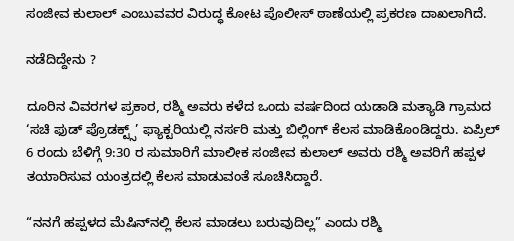ಸಂಜೀವ ಕುಲಾಲ್ ಎಂಬುವವರ ವಿರುದ್ಧ ಕೋಟ ಪೊಲೀಸ್ ಠಾಣೆಯಲ್ಲಿ ಪ್ರಕರಣ ದಾಖಲಾಗಿದೆ.

ನಡೆದಿದ್ದೇನು ?

ದೂರಿನ ವಿವರಗಳ ಪ್ರಕಾರ, ರಶ್ಮಿ ಅವರು ಕಳೆದ ಒಂದು ವರ್ಷದಿಂದ ಯಡಾಡಿ ಮತ್ಯಾಡಿ ಗ್ರಾಮದ ‘ಸಚಿ ಫುಡ್ ಪ್ರೊಡಕ್ಟ್ಸ್’ ಫ್ಯಾಕ್ಟರಿಯಲ್ಲಿ ನರ್ಸರಿ ಮತ್ತು ಬಿಲ್ಲಿಂಗ್ ಕೆಲಸ ಮಾಡಿಕೊಂಡಿದ್ದರು. ಏಪ್ರಿಲ್ 6 ರಂದು ಬೆಳಿಗ್ಗೆ 9:30 ರ ಸುಮಾರಿಗೆ ಮಾಲೀಕ ಸಂಜೀವ ಕುಲಾಲ್ ಅವರು ರಶ್ಮಿ ಅವರಿಗೆ ಹಪ್ಪಳ ತಯಾರಿಸುವ ಯಂತ್ರದಲ್ಲಿ ಕೆಲಸ ಮಾಡುವಂತೆ ಸೂಚಿಸಿದ್ದಾರೆ.

“ನನಗೆ ಹಪ್ಪಳದ ಮೆಷಿನ್‌ನಲ್ಲಿ ಕೆಲಸ ಮಾಡಲು ಬರುವುದಿಲ್ಲ” ಎಂದು ರಶ್ಮಿ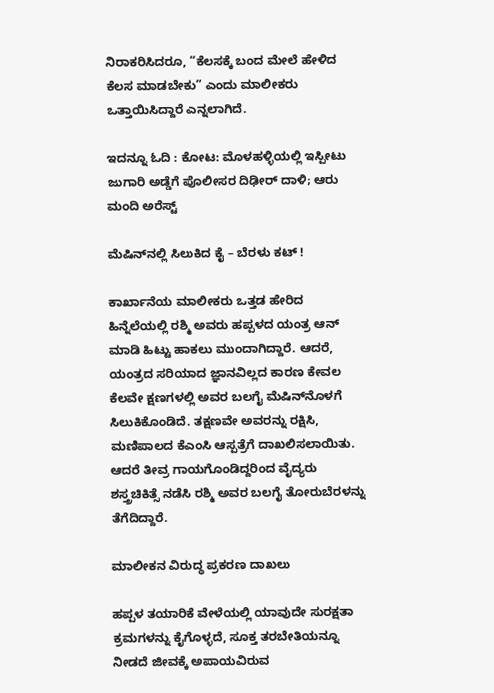ನಿರಾಕರಿಸಿದರೂ, “ಕೆಲಸಕ್ಕೆ ಬಂದ ಮೇಲೆ ಹೇಳಿದ ಕೆಲಸ ಮಾಡಬೇಕು” ಎಂದು ಮಾಲೀಕರು ಒತ್ತಾಯಿಸಿದ್ದಾರೆ ಎನ್ನಲಾಗಿದೆ.

ಇದನ್ನೂ ಓದಿ : ಕೋಟ: ಮೊಳಹಳ್ಳಿಯಲ್ಲಿ ಇಸ್ಪೀಟು ಜುಗಾರಿ ಅಡ್ಡೆಗೆ ಪೊಲೀಸರ ದಿಢೀರ್ ದಾಳಿ; ಆರು ಮಂದಿ ಅರೆಸ್ಟ್

ಮೆಷಿನ್‌ನಲ್ಲಿ ಸಿಲುಕಿದ ಕೈ – ಬೆರಳು ಕಟ್ !

ಕಾರ್ಖಾನೆಯ ಮಾಲೀಕರು ಒತ್ತಡ ಹೇರಿದ ಹಿನ್ನೆಲೆಯಲ್ಲಿ ರಶ್ಮಿ ಅವರು ಹಪ್ಪಳದ ಯಂತ್ರ ಆನ್ ಮಾಡಿ ಹಿಟ್ಟು ಹಾಕಲು ಮುಂದಾಗಿದ್ದಾರೆ. ಆದರೆ, ಯಂತ್ರದ ಸರಿಯಾದ ಜ್ಞಾನವಿಲ್ಲದ ಕಾರಣ ಕೇವಲ ಕೆಲವೇ ಕ್ಷಣಗಳಲ್ಲಿ ಅವರ ಬಲಗೈ ಮೆಷಿನ್‌ನೊಳಗೆ ಸಿಲುಕಿಕೊಂಡಿದೆ. ತಕ್ಷಣವೇ ಅವರನ್ನು ರಕ್ಷಿಸಿ, ಮಣಿಪಾಲದ ಕೆಎಂಸಿ ಆಸ್ಪತ್ರೆಗೆ ದಾಖಲಿಸಲಾಯಿತು. ಆದರೆ ತೀವ್ರ ಗಾಯಗೊಂಡಿದ್ದರಿಂದ ವೈದ್ಯರು ಶಸ್ತ್ರಚಿಕಿತ್ಸೆ ನಡೆಸಿ ರಶ್ಮಿ ಅವರ ಬಲಗೈ ತೋರುಬೆರಳನ್ನು ತೆಗೆದಿದ್ದಾರೆ.

ಮಾಲೀಕನ ವಿರುದ್ಧ ಪ್ರಕರಣ ದಾಖಲು

ಹಪ್ಪಳ ತಯಾರಿಕೆ ವೇಳೆಯಲ್ಲಿ ಯಾವುದೇ ಸುರಕ್ಷತಾ ಕ್ರಮಗಳನ್ನು ಕೈಗೊಳ್ಳದೆ, ಸೂಕ್ತ ತರಬೇತಿಯನ್ನೂ ನೀಡದೆ ಜೀವಕ್ಕೆ ಅಪಾಯವಿರುವ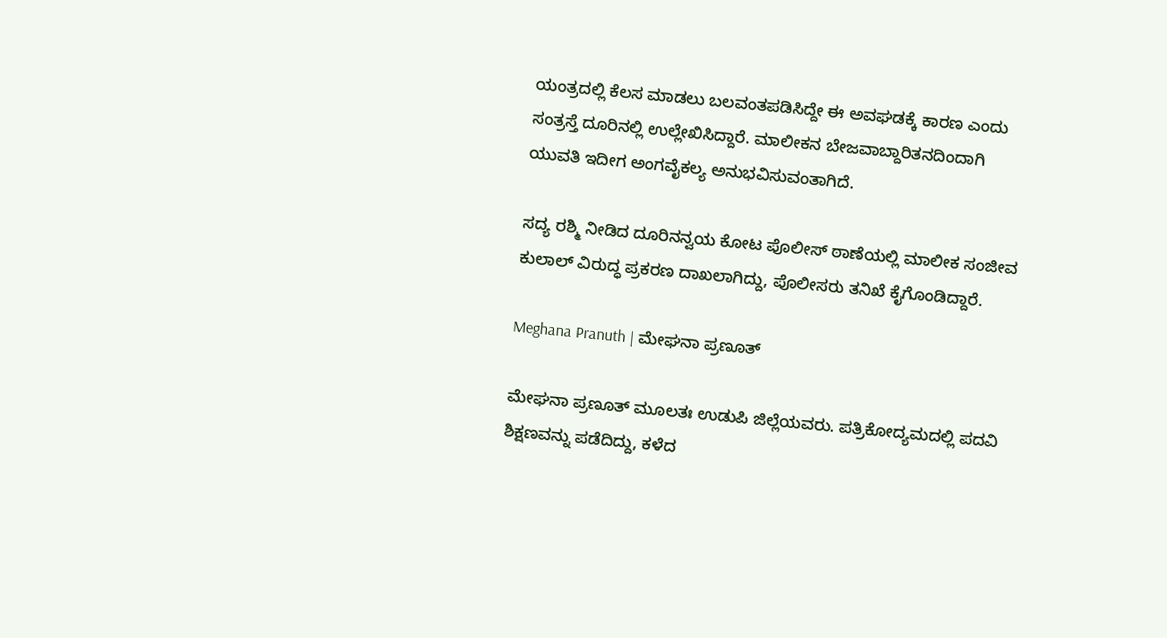ಯಂತ್ರದಲ್ಲಿ ಕೆಲಸ ಮಾಡಲು ಬಲವಂತಪಡಿಸಿದ್ದೇ ಈ ಅವಘಡಕ್ಕೆ ಕಾರಣ ಎಂದು ಸಂತ್ರಸ್ತೆ ದೂರಿನಲ್ಲಿ ಉಲ್ಲೇಖಿಸಿದ್ದಾರೆ. ಮಾಲೀಕನ ಬೇಜವಾಬ್ದಾರಿತನದಿಂದಾಗಿ ಯುವತಿ ಇದೀಗ ಅಂಗವೈಕಲ್ಯ ಅನುಭವಿಸುವಂತಾಗಿದೆ.

ಸದ್ಯ ರಶ್ಮಿ ನೀಡಿದ ದೂರಿನನ್ವಯ ಕೋಟ ಪೊಲೀಸ್ ಠಾಣೆಯಲ್ಲಿ ಮಾಲೀಕ ಸಂಜೀವ ಕುಲಾಲ್ ವಿರುದ್ಧ ಪ್ರಕರಣ ದಾಖಲಾಗಿದ್ದು, ಪೊಲೀಸರು ತನಿಖೆ ಕೈಗೊಂಡಿದ್ದಾರೆ.

Meghana Pranuth | ಮೇಘನಾ ಪ್ರಣೂತ್‌

ಮೇಘನಾ ಪ್ರಣೂತ್‌ ಮೂಲತಃ ಉಡುಪಿ ಜಿಲ್ಲೆಯವರು. ಪತ್ರಿಕೋದ್ಯಮದಲ್ಲಿ ಪದವಿ ಶಿಕ್ಷಣವನ್ನು ಪಡೆದಿದ್ದು, ಕಳೆದ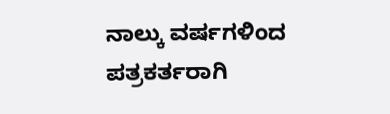ನಾಲ್ಕು ವರ್ಷಗಳಿಂದ ಪತ್ರಕರ್ತರಾಗಿ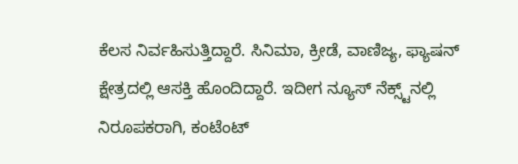ಕೆಲಸ ನಿರ್ವಹಿಸುತ್ತಿದ್ದಾರೆ. ಸಿನಿಮಾ, ಕ್ರೀಡೆ, ವಾಣಿಜ್ಯ, ಫ್ಯಾಷನ್‌ ಕ್ಷೇತ್ರದಲ್ಲಿ ಆಸಕ್ತಿ ಹೊಂದಿದ್ದಾರೆ. ಇದೀಗ ನ್ಯೂಸ್‌ ನೆಕ್ಸ್ಟ್‌ನಲ್ಲಿ ನಿರೂಪಕರಾಗಿ, ಕಂಟೆಂಟ್‌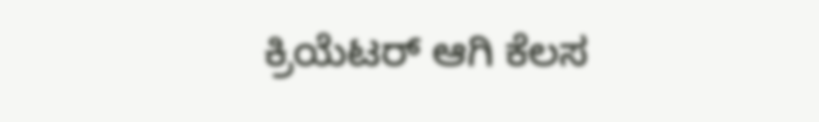ಕ್ರಿಯೆಟರ್‌ ಆಗಿ ಕೆಲಸ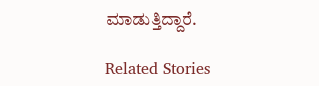ಮಾಡುತ್ತಿದ್ದಾರೆ.

Related Stories